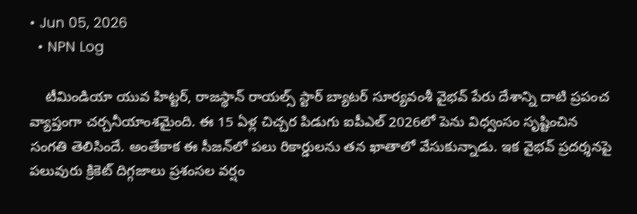• Jun 05, 2026
  • NPN Log

    టీమిండియా యువ హిట్టర్, రాజస్థాన్ రాయల్స్ స్టార్ బ్యాటర్ సూర్యవంశీ వైభవ్ పేరు దేశాన్ని దాటి ప్రపంచ వ్యాప్తంగా చర్చనీయాంశమైంది. ఈ 15 ఏళ్ల చిచ్చర పిడుగు ఐపీఎల్ 2026లో పెను విధ్వంసం సృష్టించిన సంగతి తెలిసిందే. అంతేకాక ఈ సీజన్‌లో పలు రికార్డులను తన ఖాతాలో వేసుకున్నాడు. ఇక వైభవ్ ప్రదర్శనపై పలువురు క్రికెట్ దిగ్గజాలు ప్రశంసల వర్షం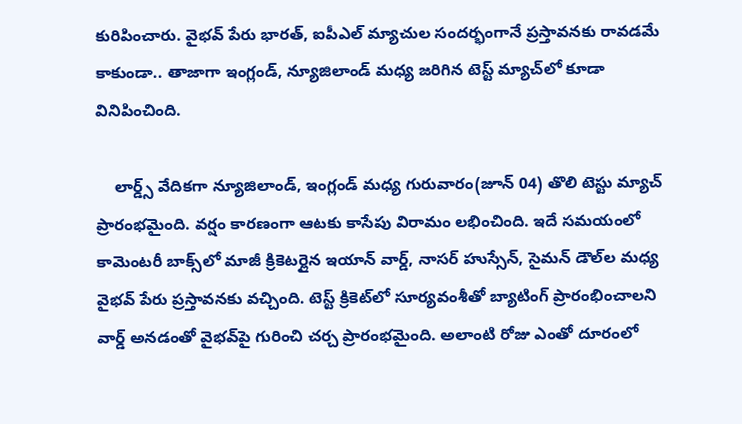కురిపించారు. వైభవ్ పేరు భారత్, ఐపీఎల్ మ్యాచుల సందర్భంగానే ప్రస్తావనకు రావడమే కాకుండా.. తాజాగా ఇంగ్లండ్, న్యూజిలాండ్ మధ్య జరిగిన టెస్ట్ మ్యాచ్‌లో కూడా వినిపించింది.

    లార్డ్స్‌ వేదికగా న్యూజిలాండ్‌, ఇంగ్లండ్ మధ్య గురువారం(జూన్ 04) తొలి టెస్టు మ్యాచ్ ప్రారంభమైంది. వర్షం కారణంగా ఆటకు కాసేపు విరామం లభించింది. ఇదే సమయంలో కామెంటరీ బాక్స్‌లో మాజీ క్రికెటర్లైన ఇయాన్ వార్డ్, నాసర్ హుస్సేన్, సైమన్ డౌల్‌ల మధ్య వైభవ్ పేరు ప్రస్తావనకు వచ్చింది. టెస్ట్ క్రికెట్‌లో సూర్యవంశీతో బ్యాటింగ్ ప్రారంభించాలని వార్డ్ అనడంతో వైభవ్‌పై గురించి చర్చ ప్రారంభమైంది. అలాంటి రోజు ఎంతో దూరంలో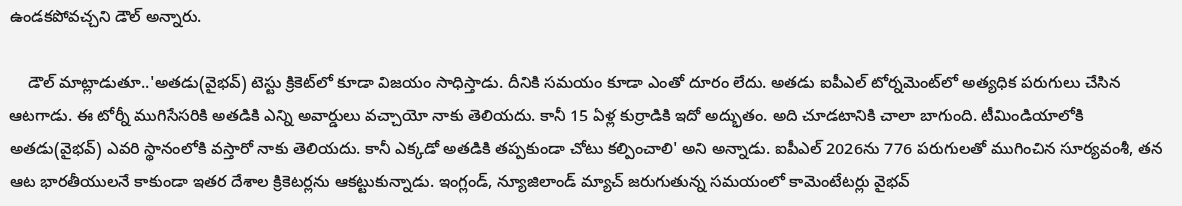ఉండకపోవచ్చని డౌల్ అన్నారు.

    డౌల్ మాట్లాడుతూ..'అతడు(వైభవ్) టెస్టు క్రికెట్‌లో కూడా విజయం సాధిస్తాడు. దీనికి సమయం కూడా ఎంతో దూరం లేదు. అతడు ఐపీఎల్ టోర్నమెంట్‌లో అత్యధిక పరుగులు చేసిన ఆటగాడు. ఈ టోర్నీ ముగిసేసరికి అతడికి ఎన్ని అవార్డులు వచ్చాయో నాకు తెలియదు. కానీ 15 ఏళ్ల కుర్రాడికి ఇదో అద్భుతం. అది చూడటానికి చాలా బాగుంది. టీమిండియాలోకి అతడు(వైభవ్) ఎవరి స్థానంలోకి వస్తారో నాకు తెలియదు. కానీ ఎక్కడో అతడికి తప్పకుండా చోటు కల్పించాలి' అని అన్నాడు. ఐపీఎల్ 2026ను 776 పరుగులతో ముగించిన సూర్యవంశీ, తన ఆట భారతీయులనే కాకుండా ఇతర దేశాల క్రికెటర్లను ఆకట్టుకున్నాడు. ఇంగ్లండ్, న్యూజిలాండ్ మ్యాచ్ జరుగుతున్న సమయంలో కామెంటేటర్లు వైభవ్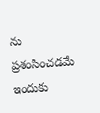ను ప్రశంసించడమే ఇందుకు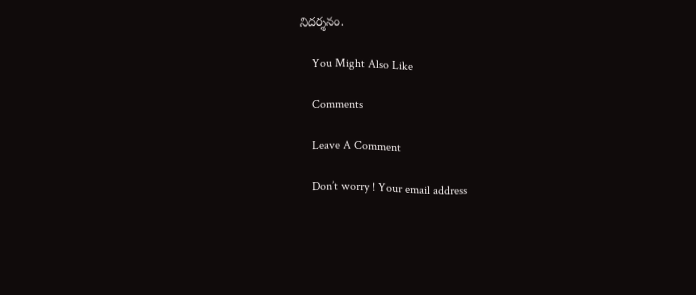నిదర్శనం.

    You Might Also Like

    Comments

    Leave A Comment

    Don’t worry ! Your email address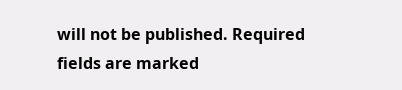will not be published. Required fields are marked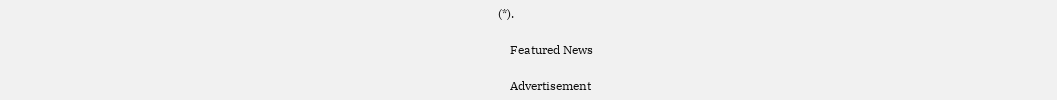(*).

    Featured News

    Advertisement